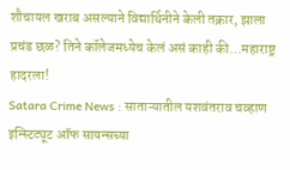शौचायल खराब असल्याने विद्यार्थिनीने केली तक्रार, झाला प्रचंड छळ? तिने कॉलेजमध्येच केलं असं काही की…महाराष्ट्र हादरला!
Satara Crime News : साताऱ्यातील यशवंतराव चव्हाण इन्स्टिट्यूट ऑफ सायन्सच्या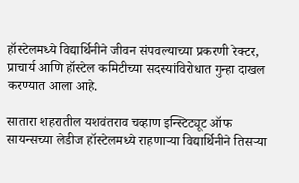हॉस्टेलमध्ये विद्यार्थिनीने जीवन संपवल्याच्या प्रकरणी रेक्टर, प्राचार्य आणि हॉस्टेल कमिटीच्या सदस्यांविरोधात गुन्हा दाखल करण्यात आला आहे.

सातारा शहरातील यशवंतराव चव्हाण इन्स्टिट्यूट ऑफ सायन्सच्या लेडीज हॉस्टेलमध्ये राहणाऱ्या विद्यार्थिनीने तिसऱ्या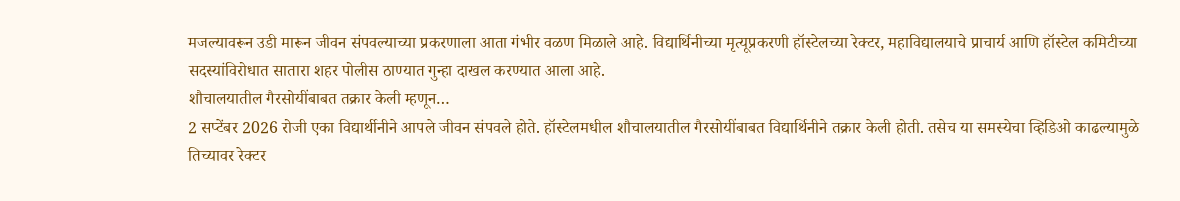मजल्यावरून उडी मारून जीवन संपवल्याच्या प्रकरणाला आता गंभीर वळण मिळाले आहे. विद्यार्थिनीच्या मृत्यूप्रकरणी हॉस्टेलच्या रेक्टर, महाविद्यालयाचे प्राचार्य आणि हॉस्टेल कमिटीच्या सदस्यांविरोधात सातारा शहर पोलीस ठाण्यात गुन्हा दाखल करण्यात आला आहे.
शौचालयातील गैरसोयींबाबत तक्रार केली म्हणून…
2 सप्टेंबर 2026 रोजी एका विद्यार्थीनीने आपले जीवन संपवले होते. हॉस्टेलमधील शौचालयातील गैरसोयींबाबत विद्यार्थिनीने तक्रार केली होती. तसेच या समस्येचा व्हिडिओ काढल्यामुळे तिच्यावर रेक्टर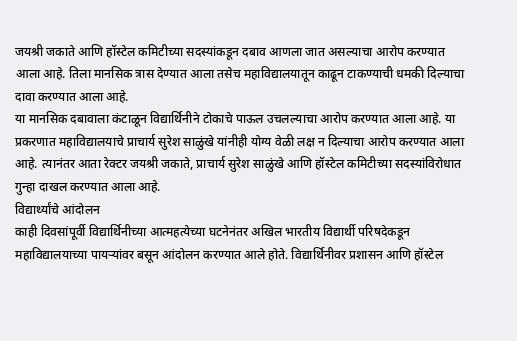जयश्री जकाते आणि हॉस्टेल कमिटीच्या सदस्यांकडून दबाव आणला जात असल्याचा आरोप करण्यात आला आहे. तिला मानसिक त्रास देण्यात आला तसेच महाविद्यालयातून काढून टाकण्याची धमकी दिल्याचा दावा करण्यात आला आहे.
या मानसिक दबावाला कंटाळून विद्यार्थिनीने टोकाचे पाऊल उचलल्याचा आरोप करण्यात आला आहे. या प्रकरणात महाविद्यालयाचे प्राचार्य सुरेश साळुंखे यांनीही योग्य वेळी लक्ष न दिल्याचा आरोप करण्यात आला आहे. त्यानंतर आता रेक्टर जयश्री जकाते, प्राचार्य सुरेश साळुंखे आणि हॉस्टेल कमिटीच्या सदस्यांविरोधात गुन्हा दाखल करण्यात आला आहे.
विद्यार्थ्यांचे आंदोलन
काही दिवसांपूर्वी विद्यार्थिनीच्या आत्महत्येच्या घटनेनंतर अखिल भारतीय विद्यार्थी परिषदेकडून महाविद्यालयाच्या पायऱ्यांवर बसून आंदोलन करण्यात आले होते. विद्यार्थिनीवर प्रशासन आणि हॉस्टेल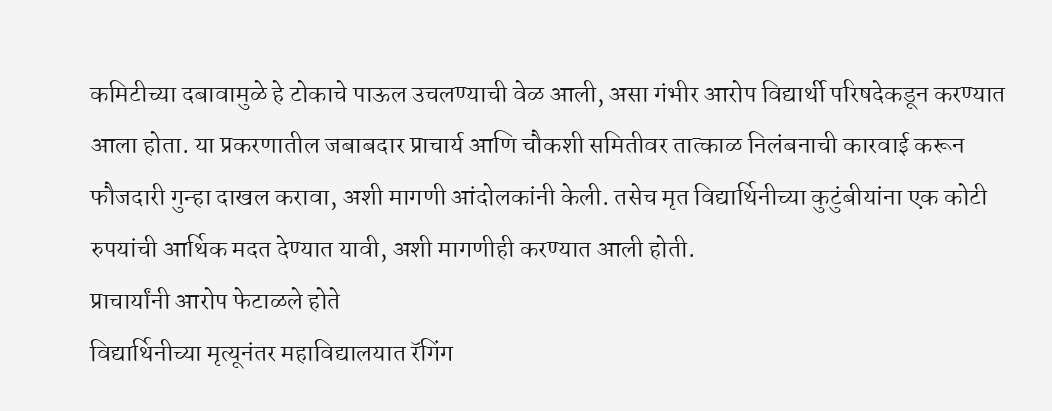कमिटीच्या दबावामुळे हे टोकाचे पाऊल उचलण्याची वेळ आली, असा गंभीर आरोप विद्यार्थी परिषदेकडून करण्यात आला होता. या प्रकरणातील जबाबदार प्राचार्य आणि चौकशी समितीवर तात्काळ निलंबनाची कारवाई करून फौजदारी गुन्हा दाखल करावा, अशी मागणी आंदोलकांनी केली. तसेच मृत विद्यार्थिनीच्या कुटुंबीयांना एक कोटी रुपयांची आर्थिक मदत देण्यात यावी, अशी मागणीही करण्यात आली होती.
प्राचार्यांनी आरोप फेटाळले होते
विद्यार्थिनीच्या मृत्यूनंतर महाविद्यालयात रॅगिंग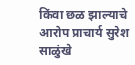किंवा छळ झाल्याचे आरोप प्राचार्य सुरेश साळुंखे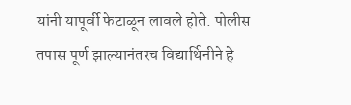यांनी यापूर्वी फेटाळून लावले होते. पोलीस तपास पूर्ण झाल्यानंतरच विद्यार्थिनीने हे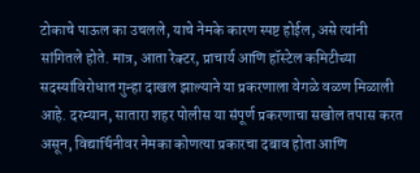टोकाचे पाऊल का उचलले, याचे नेमके कारण स्पष्ट होईल, असे त्यांनी सांगितले होते. मात्र, आता रेक्टर, प्राचार्य आणि हॉस्टेल कमिटीच्या सदस्यांविरोधात गुन्हा दाखल झाल्याने या प्रकरणाला वेगळे वळण मिळाली आहे. दरम्यान, सातारा शहर पोलीस या संपूर्ण प्रकरणाचा सखोल तपास करत असून, विद्यार्थिनीवर नेमका कोणत्या प्रकारचा दबाव होता आणि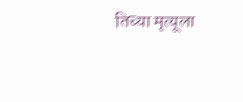तिच्या मृत्यूला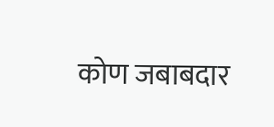कोण जबाबदार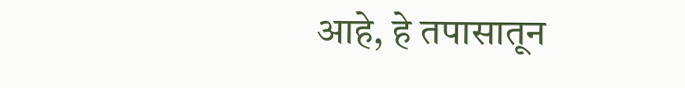आहे, हे तपासातून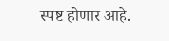स्पष्ट होणार आहे.